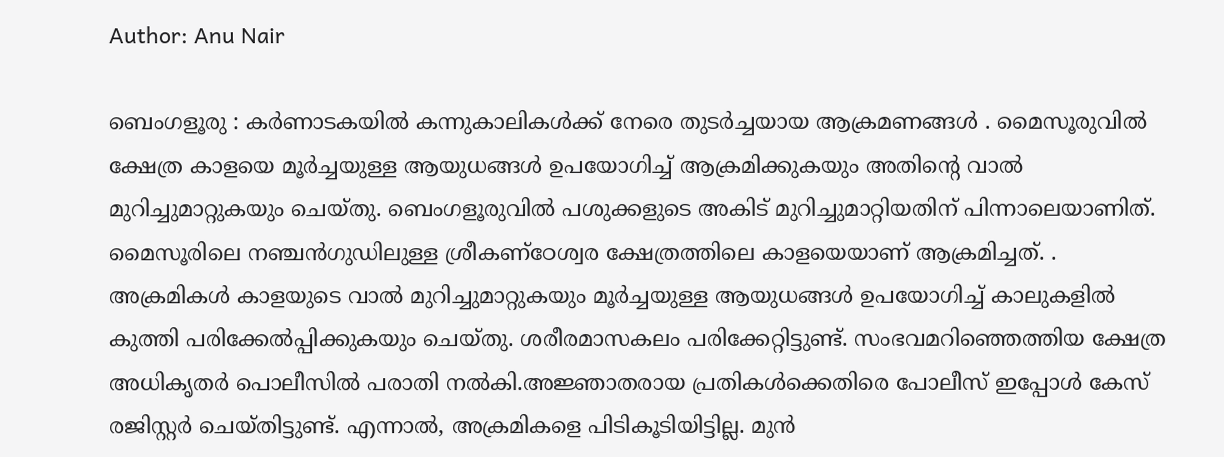Author: Anu Nair

ബെംഗളൂരു : കർണാടകയിൽ കന്നുകാലികൾക്ക് നേരെ തുടർച്ചയായ ആക്രമണങ്ങൾ . മൈസൂരുവിൽ ക്ഷേത്ര കാളയെ മൂർച്ചയുള്ള ആയുധങ്ങൾ ഉപയോഗിച്ച് ആക്രമിക്കുകയും അതിന്റെ വാൽ മുറിച്ചുമാറ്റുകയും ചെയ്തു. ബെംഗളൂരുവിൽ പശുക്കളുടെ അകിട് മുറിച്ചുമാറ്റിയതിന് പിന്നാലെയാണിത്. മൈസൂരിലെ നഞ്ചൻഗുഡിലുള്ള ശ്രീകണ്ഠേശ്വര ക്ഷേത്രത്തിലെ കാളയെയാണ് ആക്രമിച്ചത്. . അക്രമികൾ കാളയുടെ വാൽ മുറിച്ചുമാറ്റുകയും മൂർച്ചയുള്ള ആയുധങ്ങൾ ഉപയോഗിച്ച് കാലുകളിൽ കുത്തി പരിക്കേൽപ്പിക്കുകയും ചെയ്തു. ശരീരമാസകലം പരിക്കേറ്റിട്ടുണ്ട്. സംഭവമറിഞ്ഞെത്തിയ ക്ഷേത്ര അധികൃതർ പൊലീസിൽ പരാതി നൽകി.അജ്ഞാതരായ പ്രതികൾക്കെതിരെ പോലീസ് ഇപ്പോൾ കേസ് രജിസ്റ്റർ ചെയ്തിട്ടുണ്ട്. എന്നാൽ, അക്രമികളെ പിടികൂടിയിട്ടില്ല. മുൻ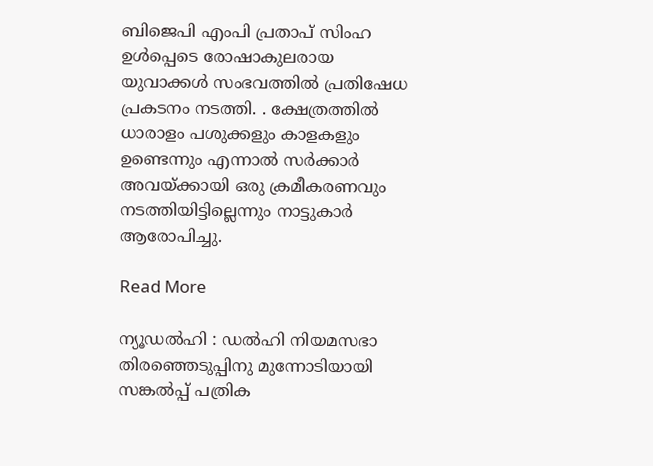ബിജെപി എംപി പ്രതാപ് സിംഹ ഉൾപ്പെടെ രോഷാകുലരായ യുവാക്കൾ സംഭവത്തിൽ പ്രതിഷേധ പ്രകടനം നടത്തി. . ക്ഷേത്രത്തിൽ ധാരാളം പശുക്കളും കാളകളും ഉണ്ടെന്നും എന്നാൽ സർക്കാർ അവയ്‌ക്കായി ഒരു ക്രമീകരണവും നടത്തിയിട്ടില്ലെന്നും നാട്ടുകാർ ആരോപിച്ചു.

Read More

ന്യൂഡൽഹി : ഡൽഹി നിയമസഭാ തിരഞ്ഞെടുപ്പിനു മുന്നോടിയായി സങ്കൽപ്പ് പത്രിക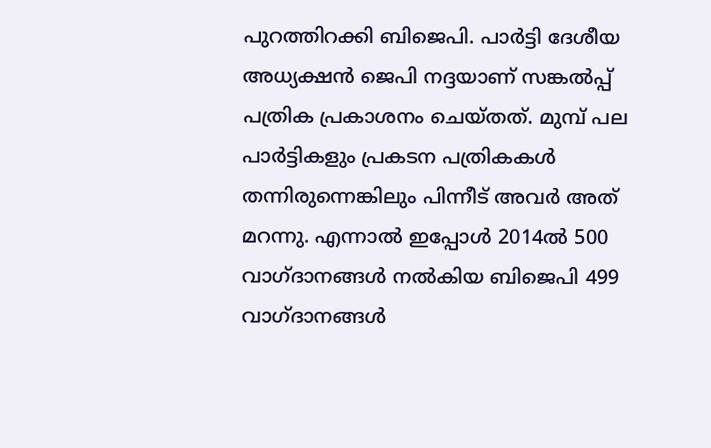പുറത്തിറക്കി ബിജെപി. പാർട്ടി ദേശീയ അധ്യക്ഷൻ ജെപി നദ്ദയാണ് സങ്കൽപ്പ് പത്രിക പ്രകാശനം ചെയ്തത്. മുമ്പ് പല പാർട്ടികളും പ്രകടന പത്രികകൾ തന്നിരുന്നെങ്കിലും പിന്നീട് അവർ അത് മറന്നു. എന്നാൽ ഇപ്പോൾ 2014ൽ 500 വാഗ്ദാനങ്ങൾ നൽകിയ ബിജെപി 499 വാഗ്ദാനങ്ങൾ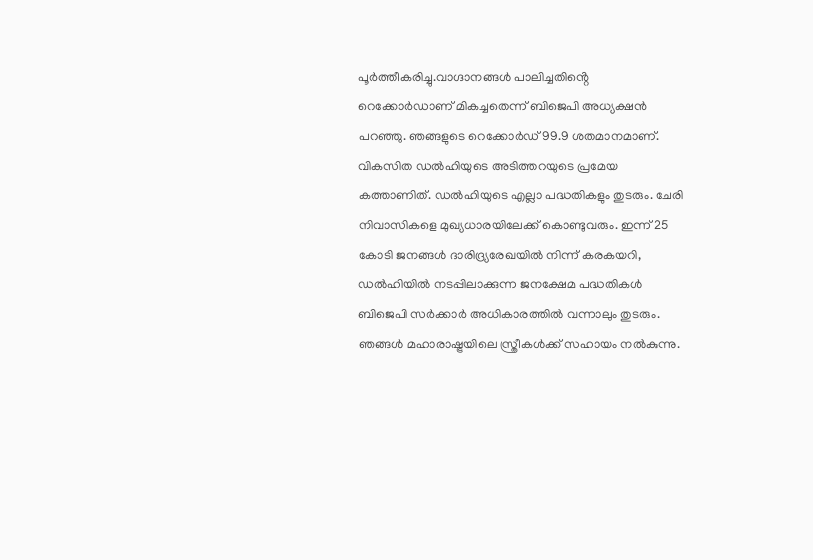പൂർത്തീകരിച്ചു.വാഗ്ദാനങ്ങൾ പാലിച്ചതിൻ്റെ റെക്കോർഡാണ് മികച്ചതെന്ന് ബിജെപി അധ്യക്ഷൻ പറഞ്ഞു. ഞങ്ങളുടെ റെക്കോർഡ് 99.9 ശതമാനമാണ്. വികസിത ഡൽഹിയുടെ അടിത്തറയുടെ പ്രമേയ കത്താണിത്. ഡൽഹിയുടെ എല്ലാ പദ്ധതികളും തുടരും. ചേരി നിവാസികളെ മുഖ്യധാരയിലേക്ക് കൊണ്ടുവരും. ഇന്ന് 25 കോടി ജനങ്ങൾ ദാരിദ്ര്യരേഖയിൽ നിന്ന് കരകയറി, ഡൽഹിയിൽ നടപ്പിലാക്കുന്ന ജനക്ഷേമ പദ്ധതികൾ ബിജെപി സർക്കാർ അധികാരത്തിൽ വന്നാലും തുടരും. ഞങ്ങൾ മഹാരാഷ്ട്രയിലെ സ്ത്രീകൾക്ക് സഹായം നൽകുന്നു.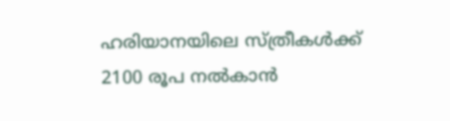ഹരിയാനയിലെ സ്ത്രീകൾക്ക് 2100 രൂപ നൽകാൻ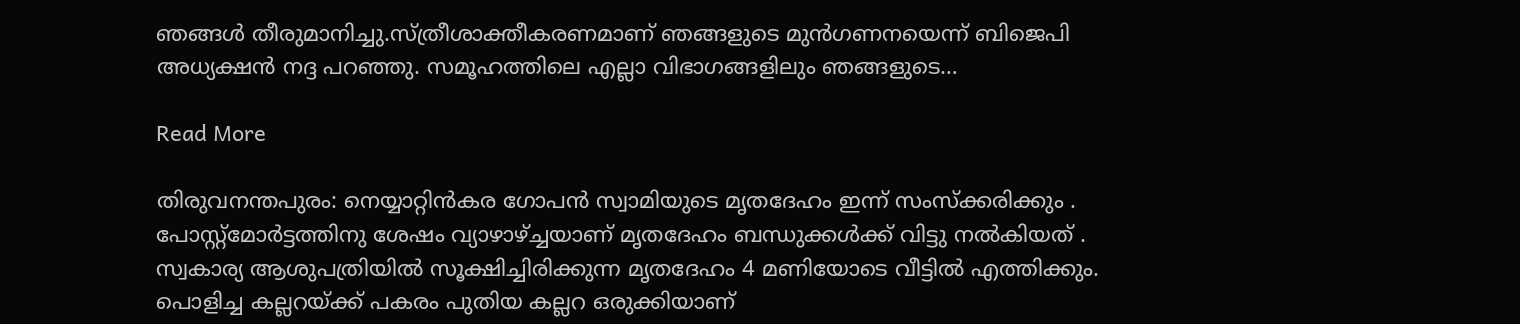ഞങ്ങൾ തീരുമാനിച്ചു.സ്ത്രീശാക്തീകരണമാണ് ഞങ്ങളുടെ മുൻഗണനയെന്ന് ബിജെപി അധ്യക്ഷൻ നദ്ദ പറഞ്ഞു. സമൂഹത്തിലെ എല്ലാ വിഭാഗങ്ങളിലും ഞങ്ങളുടെ…

Read More

തിരുവനന്തപുരം: നെയ്യാറ്റിൻകര ഗോപൻ സ്വാമിയുടെ മൃതദേഹം ഇന്ന് സംസ്ക്കരിക്കും . പോസ്റ്റ്മോർട്ടത്തിനു ശേഷം വ്യാഴാഴ്ച്ചയാണ് മൃതദേഹം ബന്ധുക്കൾക്ക് വിട്ടു നൽകിയത് . സ്വകാര്യ ആശുപത്രിയിൽ സൂക്ഷിച്ചിരിക്കുന്ന മൃതദേഹം 4 മണിയോടെ വീട്ടിൽ എത്തിക്കും. പൊളിച്ച കല്ലറയ്ക്ക് പകരം പുതിയ കല്ലറ ഒരുക്കിയാണ്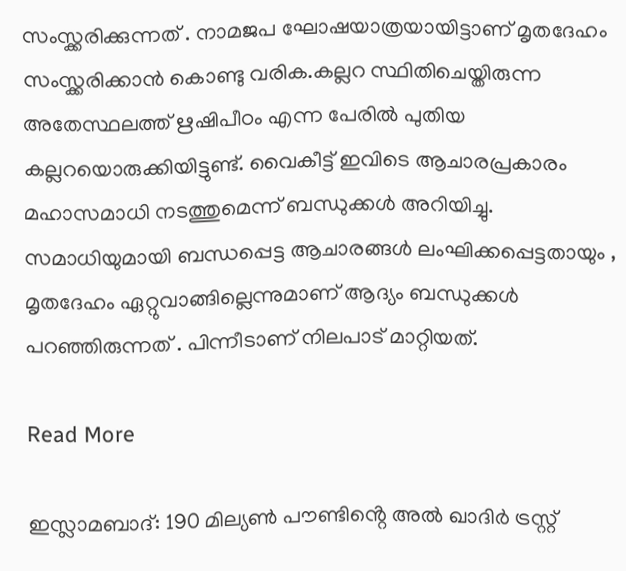സംസ്ക്കരിക്കുന്നത് . നാമജപ ഘോഷയാത്രയായിട്ടാണ് മൃതദേഹം സംസ്ക്കരിക്കാൻ കൊണ്ടു വരിക.കല്ലറ സ്ഥിതിചെയ്തിരുന്ന അതേസ്ഥലത്ത് ഋഷിപീഠം എന്ന പേരില്‍ പുതിയ കല്ലറയൊരുക്കിയിട്ടുണ്ട്. വൈകീട്ട് ഇവിടെ ആചാരപ്രകാരം മഹാസമാധി നടത്തുമെന്ന് ബന്ധുക്കള്‍ അറിയിച്ചു. സമാധിയുമായി ബന്ധപ്പെട്ട ആചാരങ്ങൾ ലംഘിക്കപ്പെട്ടതായും , മൃതദേഹം ഏറ്റുവാങ്ങില്ലെന്നുമാണ് ആദ്യം ബന്ധുക്കൾ പറഞ്ഞിരുന്നത് . പിന്നീടാണ് നിലപാട് മാറ്റിയത്.

Read More

ഇസ്ലാമബാദ്: 190 മില്യൺ പൗണ്ടിൻ്റെ അൽ ഖാദിർ ട്രസ്റ്റ്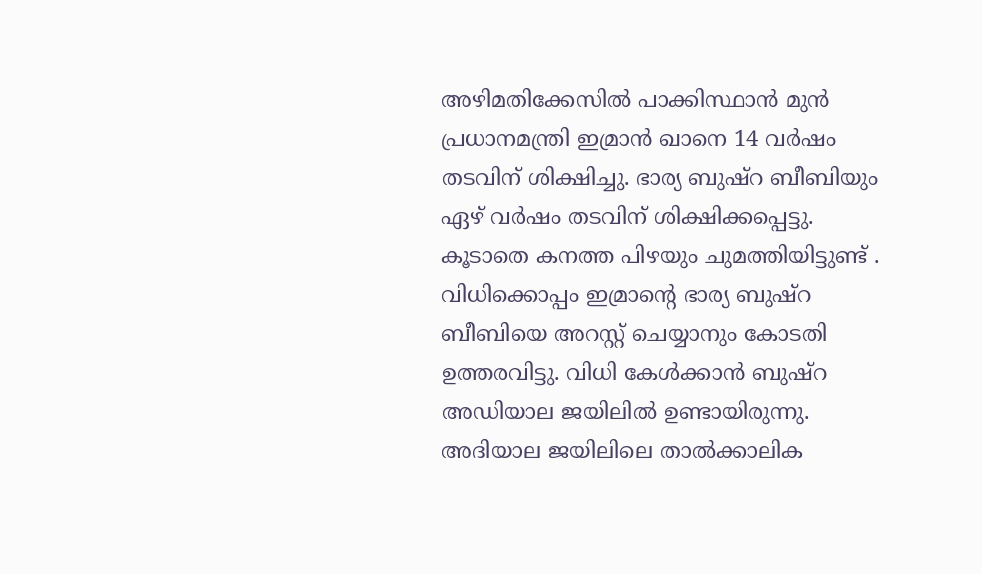അഴിമതിക്കേസിൽ പാക്കിസ്ഥാൻ മുൻ പ്രധാനമന്ത്രി ഇമ്രാൻ ഖാനെ 14 വർഷം തടവിന് ശിക്ഷിച്ചു. ഭാര്യ ബുഷ്റ ബീബിയും ഏഴ് വർഷം തടവിന് ശിക്ഷിക്കപ്പെട്ടു. കൂടാതെ കനത്ത പിഴയും ചുമത്തിയിട്ടുണ്ട് . വിധിക്കൊപ്പം ഇമ്രാൻ്റെ ഭാര്യ ബുഷ്‌റ ബീബിയെ അറസ്റ്റ് ചെയ്യാനും കോടതി ഉത്തരവിട്ടു. വിധി കേൾക്കാൻ ബുഷ്റ അഡിയാല ജയിലിൽ ഉണ്ടായിരുന്നു. അദിയാല ജയിലിലെ താൽക്കാലിക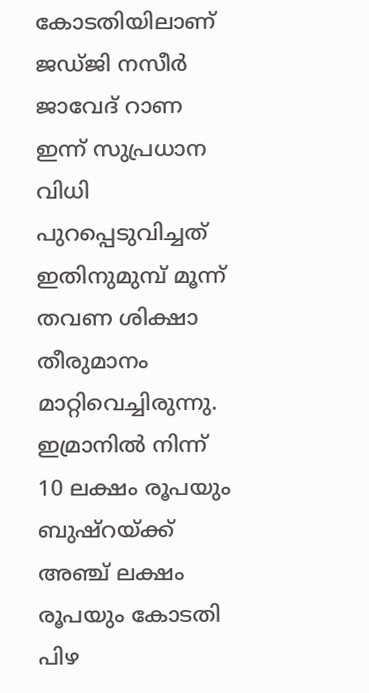കോടതിയിലാണ് ജഡ്ജി നസീർ ജാവേദ് റാണ ഇന്ന് സുപ്രധാന വിധി പുറപ്പെടുവിച്ചത് ഇതിനുമുമ്പ് മൂന്ന് തവണ ശിക്ഷാ തീരുമാനം മാറ്റിവെച്ചിരുന്നു. ഇമ്രാനിൽ നിന്ന് 10 ലക്ഷം രൂപയും ബുഷ്റയ്ക്ക് അഞ്ച് ലക്ഷം രൂപയും കോടതി പിഴ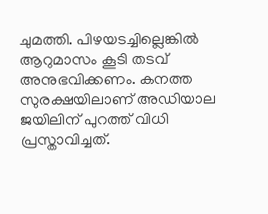ചുമത്തി. പിഴയടച്ചില്ലെങ്കിൽ ആറുമാസം കൂടി തടവ് അനുഭവിക്കണം. കനത്ത സുരക്ഷയിലാണ് അഡിയാല ജയിലിന് പുറത്ത് വിധി പ്രസ്താവിച്ചത്.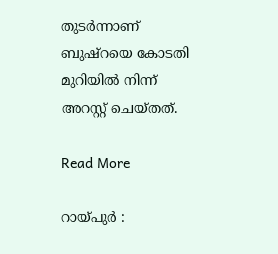തുടർന്നാണ് ബുഷ്റയെ കോടതി മുറിയിൽ നിന്ന് അറസ്റ്റ് ചെയ്തത്.

Read More

റായ്പുര്‍ :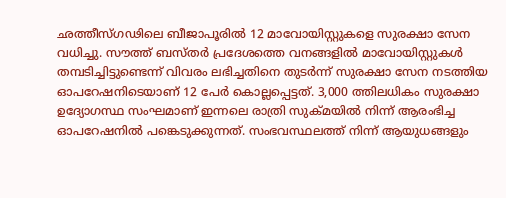ഛത്തീസ്ഗഢിലെ ബീജാപൂരില്‍ 12 മാവോയിസ്റ്റുകളെ സുരക്ഷാ സേന വധിച്ചു. സൗത്ത് ബസ്തര്‍ പ്രദേശത്തെ വനങ്ങളില്‍ മാവോയിസ്റ്റുകള്‍ തമ്പടിച്ചിട്ടുണ്ടെന്ന് വിവരം ലഭിച്ചതിനെ തുടര്‍ന്ന് സുരക്ഷാ സേന നടത്തിയ ഓപറേഷനിടെയാണ് 12 പേര്‍ കൊല്ലപ്പെട്ടത്. 3,000 ത്തിലധികം സുരക്ഷാ ഉദ്യോഗസ്ഥ സംഘമാണ് ഇന്നലെ രാത്രി സുക്മയില്‍ നിന്ന് ആരംഭിച്ച ഓപറേഷനില്‍ പങ്കെടുക്കുന്നത്. സംഭവസ്ഥലത്ത് നിന്ന് ആയുധങ്ങളും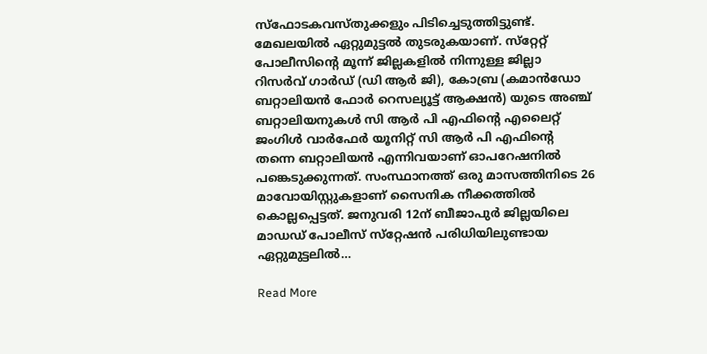സ്ഫോടകവസ്തുക്കളും പിടിച്ചെടുത്തിട്ടുണ്ട്. മേഖലയില്‍ ഏറ്റുമുട്ടല്‍ തുടരുകയാണ്. സ്‌റ്റേറ്റ് പോലീസിന്റെ മൂന്ന് ജില്ലകളില്‍ നിന്നുള്ള ജില്ലാ റിസര്‍വ് ഗാര്‍ഡ് (ഡി ആര്‍ ജി), കോബ്ര (കമാന്‍ഡോ ബറ്റാലിയന്‍ ഫോര്‍ റെസല്യൂട്ട് ആക്ഷന്‍) യുടെ അഞ്ച് ബറ്റാലിയനുകള്‍ സി ആര്‍ പി എഫിന്റെ എലൈറ്റ് ജംഗിള്‍ വാര്‍ഫേര്‍ യൂനിറ്റ് സി ആര്‍ പി എഫിന്റെ തന്നെ ബറ്റാലിയന്‍ എന്നിവയാണ് ഓപറേഷനില്‍ പങ്കെടുക്കുന്നത്. സംസ്ഥാനത്ത് ഒരു മാസത്തിനിടെ 26 മാവോയിസ്റ്റുകളാണ് സൈനിക നീക്കത്തില്‍ കൊല്ലപ്പെട്ടത്. ജനുവരി 12ന് ബീജാപുര്‍ ജില്ലയിലെ മാഡഡ് പോലീസ് സ്‌റ്റേഷന്‍ പരിധിയിലുണ്ടായ ഏറ്റുമുട്ടലില്‍…

Read More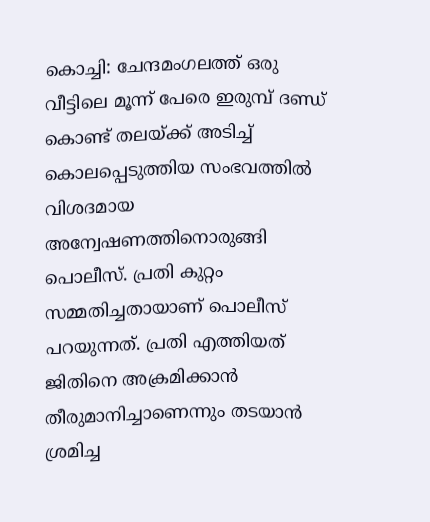കൊച്ചി: ചേന്ദമംഗലത്ത് ഒരു വീട്ടിലെ മൂന്ന് പേരെ ഇരുമ്പ് ദണ്ഡ് കൊണ്ട് തലയ്ക്ക് അടിച്ച് കൊലപ്പെടുത്തിയ സംഭവത്തിൽ വിശദമായ അന്വേഷണത്തിനൊരുങ്ങി പൊലീസ്. പ്രതി കുറ്റം സമ്മതിച്ചതായാണ് പൊലീസ് പറയുന്നത്. പ്രതി എത്തിയത് ജിതിനെ അക്രമിക്കാൻ തീരുമാനിച്ചാണെന്നും തടയാൻ ശ്രമിച്ച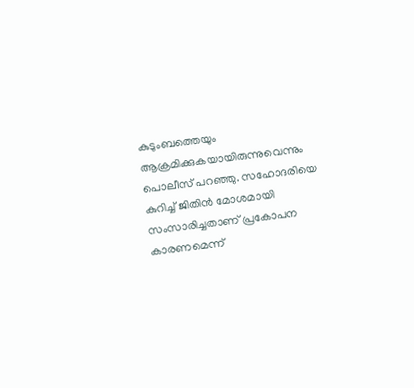കുടുംബത്തെയും ആക്രമിക്കുകയായിരുന്നുവെന്നും പൊലീസ് പറഞ്ഞു. സഹോദരിയെ കുറിച്ച് ജിതിൻ മോശമായി സംസാരിച്ചതാണ് പ്രകോപന കാരണമെന്ന്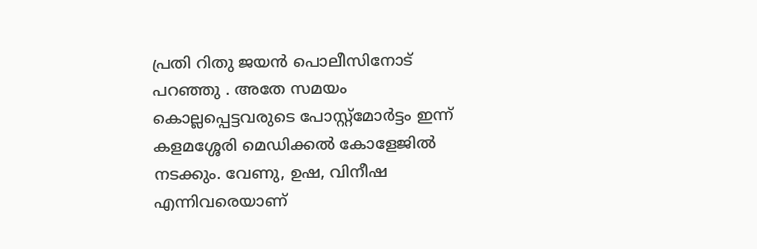പ്രതി റിതു ജയൻ പൊലീസിനോട് പറഞ്ഞു . അതേ സമയം കൊല്ലപ്പെട്ടവരുടെ പോസ്റ്റ്‌മോര്‍ട്ടം ഇന്ന് കളമശ്ശേരി മെഡിക്കൽ കോളേജിൽ നടക്കും. വേണു, ഉഷ, വിനീഷ എന്നിവരെയാണ്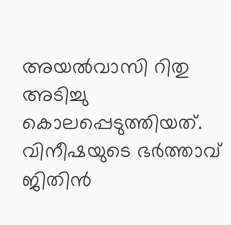അയൽവാസി റിതു അടിച്ചു കൊലപ്പെടുത്തിയത്. വിനീഷയുടെ ഭർത്താവ് ജിതിൻ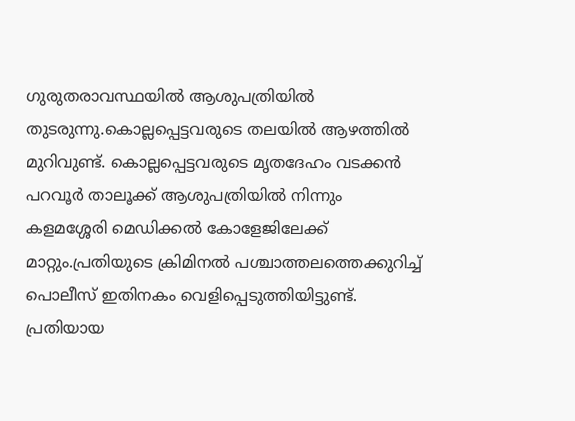ഗുരുതരാവസ്ഥയിൽ ആശുപത്രിയിൽ തുടരുന്നു.കൊല്ലപ്പെട്ടവരുടെ തലയിൽ ആഴത്തിൽ മുറിവുണ്ട്. കൊല്ലപ്പെട്ടവരുടെ മൃതദേഹം വടക്കൻ പറവൂർ താലൂക്ക് ആശുപത്രിയിൽ നിന്നും കളമശ്ശേരി മെഡിക്കൽ കോളേജിലേക്ക് മാറ്റും.പ്രതിയുടെ ക്രിമിനൽ പശ്ചാത്തലത്തെക്കുറിച്ച് പൊലീസ് ഇതിനകം വെളിപ്പെടുത്തിയിട്ടുണ്ട്. പ്രതിയായ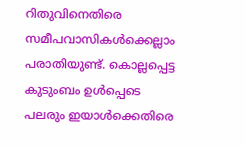റിതുവിനെതിരെ സമീപവാസികൾക്കെല്ലാം പരാതിയുണ്ട്. കൊല്ലപ്പെട്ട കുടുംബം ഉൾപ്പെടെ പലരും ഇയാൾക്കെതിരെ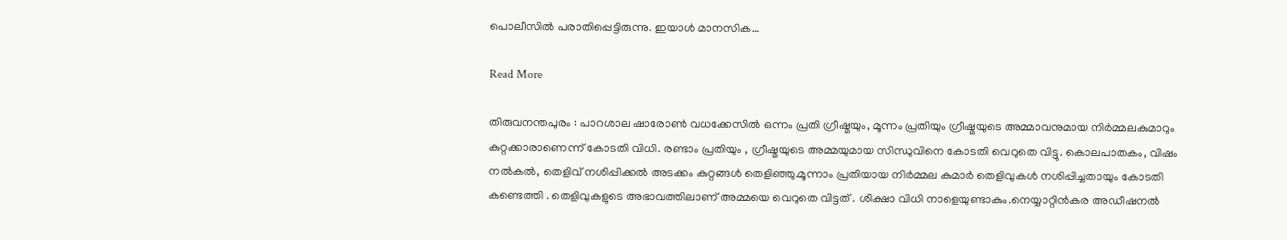പൊലീസിൽ പരാതിപ്പെട്ടിരുന്നു. ഇയാൾ മാനസിക…

Read More

തിരുവനന്തപുരം : പാറശാല ഷാരോൺ വധക്കേസിൽ ഒന്നം പ്രതി ഗ്രീഷ്മയും, മൂന്നം പ്രതിയും ഗ്രീഷ്മയുടെ അമ്മാവനുമായ നിർമ്മലകുമാറും കുറ്റക്കാരാണെന്ന് കോടതി വിധി. രണ്ടാം പ്രതിയും , ഗ്രീഷ്മയുടെ അമ്മയുമായ സിന്ധുവിനെ കോടതി വെറുതെ വിട്ടു. കൊലപാതകം, വിഷം നൽകൽ, തെളിവ് നശിപ്പിക്കൽ അടക്കം കുറ്റങ്ങൾ തെളിഞ്ഞു.മൂന്നാം പ്രതിയായ നിർമ്മല കുമാർ തെളിവുകൾ നശിപ്പിച്ചതായും കോടതി കണ്ടെത്തി . തെളിവുകളുടെ അഭാവത്തിലാണ് അമ്മയെ വെറുതെ വിട്ടത് . ശിക്ഷാ വിധി നാളെയുണ്ടാകും.നെയ്യാറ്റിന്‍കര അഡീഷനല്‍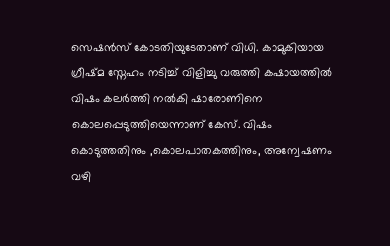സെഷന്‍സ് കോടതിയുടേതാണ് വിധി. കാമുകിയായ ഗ്രീഷ്മ സ്നേഹം നടിച്ച് വിളിച്ചു വരുത്തി കഷായത്തിൽ വിഷം കലർത്തി നൽകി ഷാരോണിനെ കൊലപ്പെടുത്തിയെന്നാണ് കേസ്. വിഷം കൊടുത്തതിനും ,കൊലപാതകത്തിനും, അന്വേഷണം വഴി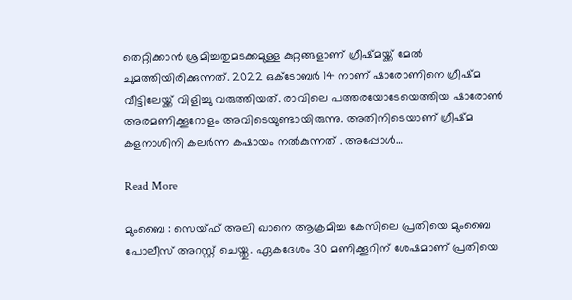തെറ്റിക്കാൻ ശ്രമിച്ചതുമടക്കമുള്ള കുറ്റങ്ങളാണ് ഗ്രീഷ്മയ്ക്ക് മേൽ ചുമത്തിയിരിക്കുന്നത്. 2022 ഒക്ടോബർ 14 നാണ് ഷാരോണിനെ ഗ്രീഷ്മ വീട്ടിലേയ്ക്ക് വിളിച്ചു വരുത്തിയത്. രാവിലെ പത്തരയോടേയെത്തിയ ഷാരോൺ അരമണിക്കൂറോളം അവിടെയുണ്ടായിരുന്നു. അതിനിടെയാണ് ഗ്രീഷ്മ കളനാശിനി കലർന്ന കഷായം നൽകുന്നത് . അപ്പോൾ…

Read More

മുംബൈ : സെയ്ഫ് അലി ഖാനെ ആക്രമിച്ച കേസിലെ പ്രതിയെ മുംബൈ പോലീസ് അറസ്റ്റ് ചെയ്തു. ഏകദേശം 30 മണിക്കൂറിന് ശേഷമാണ് പ്രതിയെ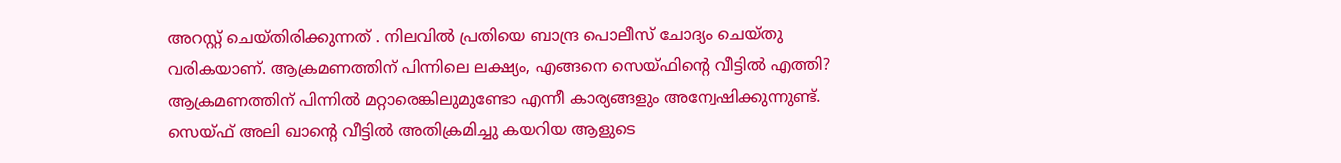അറസ്റ്റ് ചെയ്തിരിക്കുന്നത് . നിലവിൽ പ്രതിയെ ബാന്ദ്ര പൊലീസ് ചോദ്യം ചെയ്തു വരികയാണ്. ആക്രമണത്തിന് പിന്നിലെ ലക്ഷ്യം, എങ്ങനെ സെയ്ഫിൻ്റെ വീട്ടിൽ എത്തി? ആക്രമണത്തിന് പിന്നിൽ മറ്റാരെങ്കിലുമുണ്ടോ എന്നീ കാര്യങ്ങളും അന്വേഷിക്കുന്നുണ്ട്. സെയ്ഫ് അലി ഖാൻ്റെ വീട്ടിൽ അതിക്രമിച്ചു കയറിയ ആളുടെ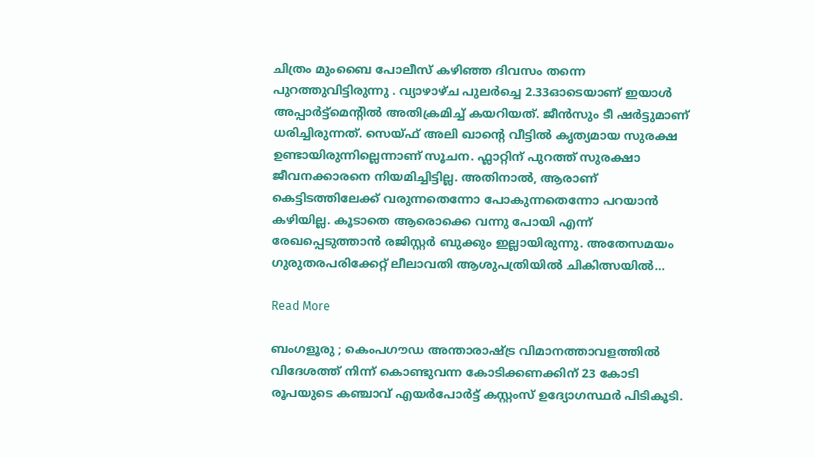ചിത്രം മുംബൈ പോലീസ് കഴിഞ്ഞ ദിവസം തന്നെ പുറത്തുവിട്ടിരുന്നു . വ്യാഴാഴ്ച പുലർച്ചെ 2.33ഓടെയാണ് ഇയാൾ അപ്പാർട്ട്‌മെൻ്റിൽ അതിക്രമിച്ച് കയറിയത്. ജീൻസും ടീ ഷർട്ടുമാണ് ധരിച്ചിരുന്നത്. സെയ്ഫ് അലി ഖാൻ്റെ വീട്ടിൽ കൃത്യമായ സുരക്ഷ ഉണ്ടായിരുന്നില്ലെന്നാണ് സൂചന. ഫ്ലാറ്റിന് പുറത്ത് സുരക്ഷാ ജീവനക്കാരനെ നിയമിച്ചിട്ടില്ല. അതിനാൽ, ആരാണ് കെട്ടിടത്തിലേക്ക് വരുന്നതെന്നോ പോകുന്നതെന്നോ പറയാൻ കഴിയില്ല. കൂടാതെ ആരൊക്കെ വന്നു പോയി എന്ന് രേഖപ്പെടുത്താൻ രജിസ്റ്റർ ബുക്കും ഇല്ലായിരുന്നു. അതേസമയം ഗുരുതരപരിക്കേറ്റ് ലീലാവതി ആശുപത്രിയിൽ ചികിത്സയിൽ…

Read More

ബംഗളൂരു ; കെംപഗൗഡ അന്താരാഷ്ട്ര വിമാനത്താവളത്തിൽ വിദേശത്ത് നിന്ന് കൊണ്ടുവന്ന കോടിക്കണക്കിന് 23 കോടി രൂപയുടെ കഞ്ചാവ് എയർപോർട്ട് കസ്റ്റംസ് ഉദ്യോഗസ്ഥർ പിടികൂടി.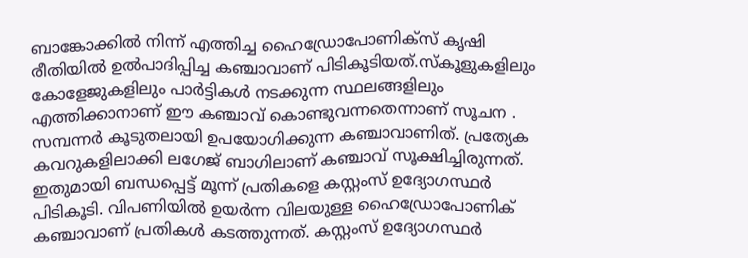ബാങ്കോക്കിൽ നിന്ന് എത്തിച്ച ഹൈഡ്രോപോണിക്സ് കൃഷി രീതിയിൽ ഉൽപാദിപ്പിച്ച കഞ്ചാവാണ് പിടികൂടിയത്.സ്കൂളുകളിലും കോളേജുകളിലും പാർട്ടികൾ നടക്കുന്ന സ്ഥലങ്ങളിലും എത്തിക്കാനാണ് ഈ കഞ്ചാവ് കൊണ്ടുവന്നതെന്നാണ് സൂചന . സമ്പന്നർ കൂടുതലായി ഉപയോഗിക്കുന്ന കഞ്ചാവാണിത്. പ്രത്യേക കവറുകളിലാക്കി ലഗേജ് ബാഗിലാണ് കഞ്ചാവ് സൂക്ഷിച്ചിരുന്നത്. ഇതുമായി ബന്ധപ്പെട്ട് മൂന്ന് പ്രതികളെ കസ്റ്റംസ് ഉദ്യോഗസ്ഥർ പിടികൂടി. വിപണിയിൽ ഉയർന്ന വിലയുള്ള ഹൈഡ്രോപോണിക് കഞ്ചാവാണ് പ്രതികൾ കടത്തുന്നത്. കസ്റ്റംസ് ഉദ്യോഗസ്ഥർ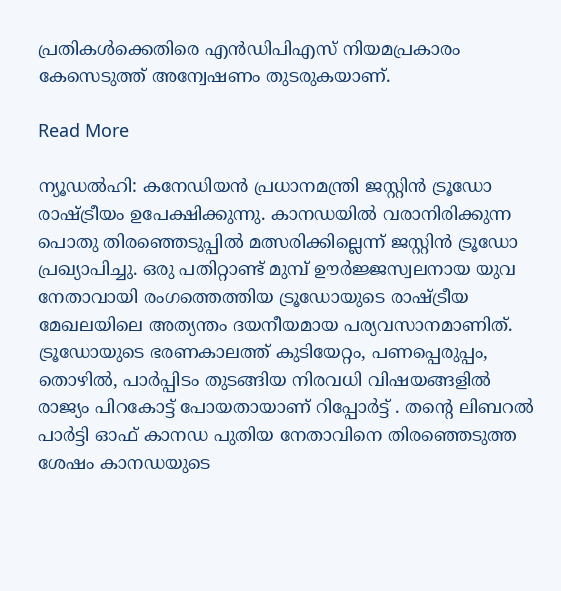പ്രതികൾക്കെതിരെ എൻഡിപിഎസ് നിയമപ്രകാരം കേസെടുത്ത് അന്വേഷണം തുടരുകയാണ്.

Read More

ന്യൂഡൽഹി: കനേഡിയൻ പ്രധാനമന്ത്രി ജസ്റ്റിൻ ട്രൂഡോ രാഷ്ട്രീയം ഉപേക്ഷിക്കുന്നു. കാനഡയിൽ വരാനിരിക്കുന്ന പൊതു തിരഞ്ഞെടുപ്പിൽ മത്സരിക്കില്ലെന്ന് ജസ്റ്റിൻ ട്രൂഡോ പ്രഖ്യാപിച്ചു. ഒരു പതിറ്റാണ്ട് മുമ്പ് ഊർജ്ജസ്വലനായ യുവ നേതാവായി രംഗത്തെത്തിയ ട്രൂഡോയുടെ രാഷ്ട്രീയ മേഖലയിലെ അത്യന്തം ദയനീയമായ പര്യവസാനമാണിത്. ട്രൂഡോയുടെ ഭരണകാലത്ത് കുടിയേറ്റം, പണപ്പെരുപ്പം, തൊഴിൽ, പാർപ്പിടം തുടങ്ങിയ നിരവധി വിഷയങ്ങളിൽ രാജ്യം പിറകോട്ട് പോയതായാണ് റിപ്പോർട്ട് . തന്റെ ലിബറൽ പാർട്ടി ഓഫ് കാനഡ പുതിയ നേതാവിനെ തിരഞ്ഞെടുത്ത ശേഷം കാനഡയുടെ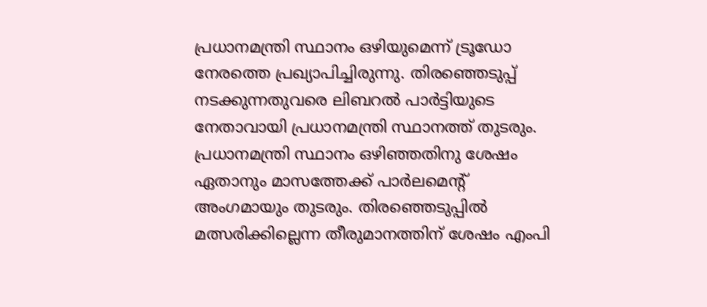പ്രധാനമന്ത്രി സ്ഥാനം ഒഴിയുമെന്ന് ട്രൂഡോ നേരത്തെ പ്രഖ്യാപിച്ചിരുന്നു. തിരഞ്ഞെടുപ്പ് നടക്കുന്നതുവരെ ലിബറൽ പാർട്ടിയുടെ നേതാവായി പ്രധാനമന്ത്രി സ്ഥാനത്ത് തുടരും. പ്രധാനമന്ത്രി സ്ഥാനം ഒഴിഞ്ഞതിനു ശേഷം ഏതാനും മാസത്തേക്ക് പാർലമെന്റ് അംഗമായും തുടരും. തിരഞ്ഞെടുപ്പിൽ മത്സരിക്കില്ലെന്ന തീരുമാനത്തിന് ശേഷം എംപി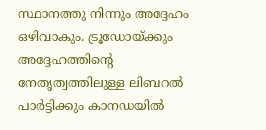സ്ഥാനത്തു നിന്നും അദ്ദേഹം ഒഴിവാകും. ട്രൂഡോയ്ക്കും അദ്ദേഹത്തിന്റെ നേതൃത്വത്തിലുള്ള ലിബറൽ പാർട്ടിക്കും കാനഡയിൽ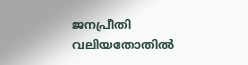ജനപ്രീതി വലിയതോതിൽ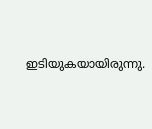ഇടിയുകയായിരുന്നു.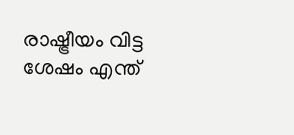രാഷ്ട്രീയം വിട്ട ശേഷം എന്ത്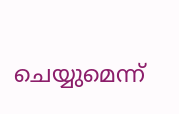ചെയ്യുമെന്ന്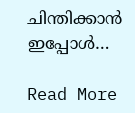ചിന്തിക്കാൻ ഇപ്പോൾ…

Read More